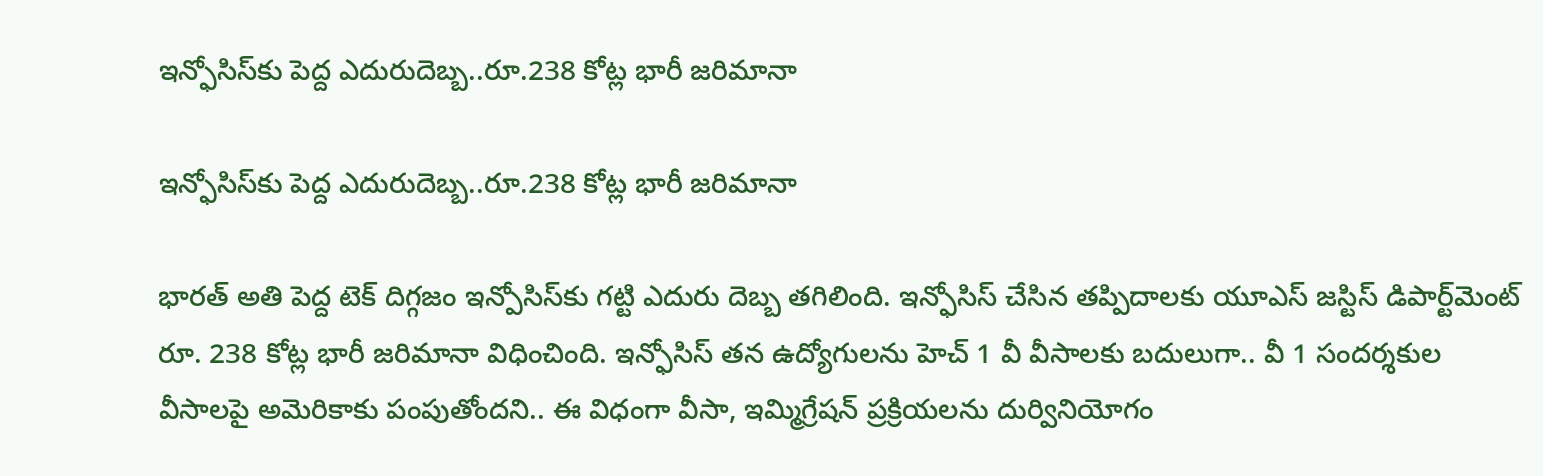ఇన్ఫోసిస్‌కు పెద్ద ఎదురుదెబ్బ..రూ.238 కోట్ల భారీ జరిమానా

ఇన్ఫోసిస్‌కు పెద్ద ఎదురుదెబ్బ..రూ.238 కోట్ల భారీ జరిమానా

భారత్ అతి పెద్ద టెక్ దిగ్గజం ఇన్పోసిస్‌కు గట్టి ఎదురు దెబ్బ తగిలింది. ఇన్ఫోసిస్ చేసిన తప్పిదాలకు యూఎస్ జస్టిస్ డిపార్ట్‌మెంట్ రూ. 238 కోట్ల భారీ జరిమానా విధించింది. ఇన్ఫోసిస్ తన ఉద్యోగులను హెచ్ 1 వీ వీసాలకు బదులుగా.. వీ 1 సందర్శకుల వీసాలపై అమెరికాకు పంపుతోందని.. ఈ విధంగా వీసా, ఇమ్మిగ్రేషన్ ప్రక్రియలను దుర్వినియోగం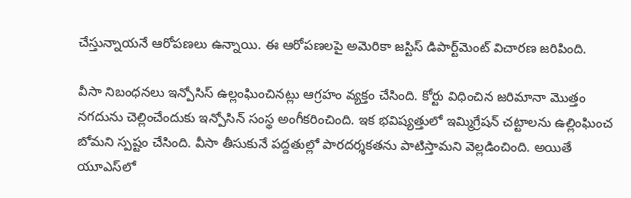చేస్తున్నాయనే ఆరోపణలు ఉన్నాయి. ఈ ఆరోపణలపై అమెరికా జస్టిస్ డిపార్ట్‌మెంట్ విచారణ జరిపింది.

వీసా నిబంధనలు ఇన్పోసిస్ ఉల్లంఘించినట్లు ఆగ్రహం వ్యక్తం చేసింది. కోర్టు విధించిన జరిమానా మొత్తం నగదును చెల్లించేందుకు ఇన్పోసిన్ సంస్థ అంగీకరించింది. ఇక భవిష్యత్తులో ఇమ్మిగ్రేషన్ చట్టాలను ఉల్లింఘించ బోమని స్పష్టం చేసింది. వీసా తీసుకునే పద్దతుల్లో పారదర్శకతను పాటిస్తామని వెల్లడించింది. అయితే యూఎస్‌లో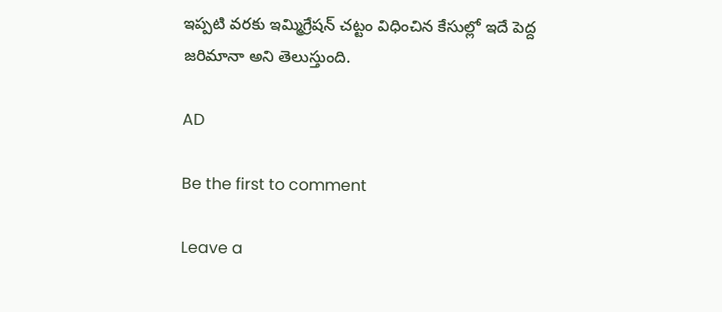ఇప్పటి వరకు ఇమ్మిగ్రేషన్ చట్టం విధించిన కేసుల్లో ఇదే పెద్ద జరిమానా అని తెలుస్తుంది.

AD

Be the first to comment

Leave a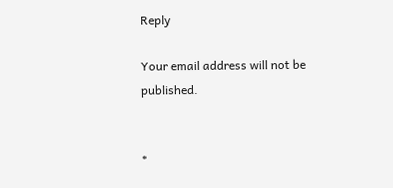Reply

Your email address will not be published.


*